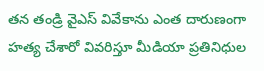తన తండ్రి వైఎస్ వివేకాను ఎంత దారుణంగా హత్య చేశారో వివరిస్తూ మీడియా ప్రతినిధుల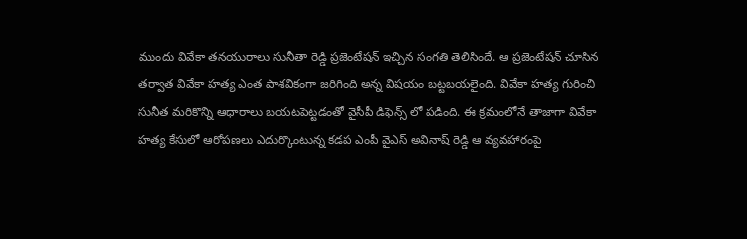ముందు వివేకా తనయురాలు సునీతా రెడ్డి ప్రజెంటేషన్ ఇచ్చిన సంగతి తెలిసిందే. ఆ ప్రజెంటేషన్ చూసిన తర్వాత వివేకా హత్య ఎంత పాశవికంగా జరిగింది అన్న విషయం బట్టబయలైంది. వివేకా హత్య గురించి సునీత మరికొన్ని ఆధారాలు బయటపెట్టడంతో వైసీపీ డిఫెన్స్ లో పడింది. ఈ క్రమంలోనే తాజాగా వివేకా హత్య కేసులో ఆరోపణలు ఎదుర్కొంటున్న కడప ఎంపీ వైఎస్ అవినాష్ రెడ్డి ఆ వ్యవహారంపై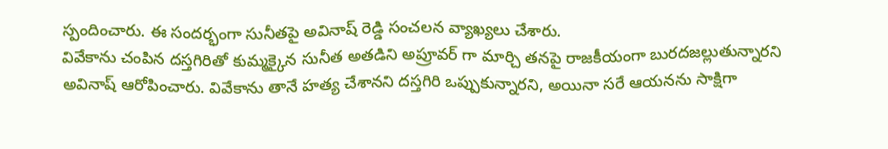స్పందించారు. ఈ సందర్భంగా సునీతపై అవినాష్ రెడ్డి సంచలన వ్యాఖ్యలు చేశారు.
వివేకాను చంపిన దస్తగిరితో కుమ్మక్కైన సునీత అతడిని అప్రూవర్ గా మార్చి తనపై రాజకీయంగా బురదజల్లుతున్నారని అవినాష్ ఆరోపించారు. వివేకాను తానే హత్య చేశానని దస్తగిరి ఒప్పుకున్నారని, అయినా సరే ఆయనను సాక్షిగా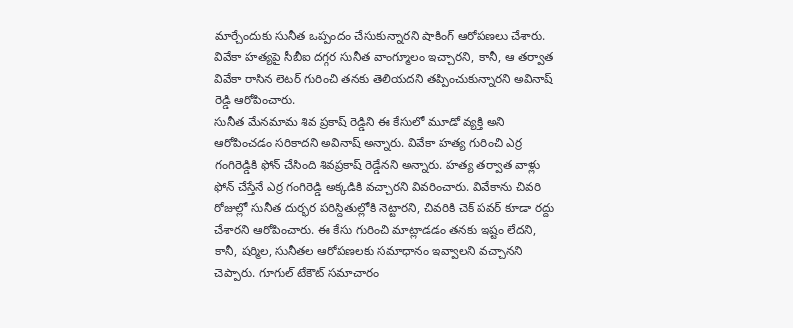మార్చేందుకు సునీత ఒప్పందం చేసుకున్నారని షాకింగ్ ఆరోపణలు చేశారు. వివేకా హత్యపై సీబీఐ దగ్గర సునీత వాంగ్మూలం ఇచ్చారని, కానీ, ఆ తర్వాత వివేకా రాసిన లెటర్ గురించి తనకు తెలియదని తప్పించుకున్నారని అవినాష్ రెడ్డి ఆరోపించారు.
సునీత మేనమామ శివ ప్రకాష్ రెడ్డిని ఈ కేసులో మూడో వ్యక్తి అని ఆరోపించడం సరికాదని అవినాష్ అన్నారు. వివేకా హత్య గురించి ఎర్ర గంగిరెడ్డికి ఫోన్ చేసింది శివప్రకాష్ రెడ్డేనని అన్నారు. హత్య తర్వాత వాళ్లు ఫోన్ చేస్తేనే ఎర్ర గంగిరెడ్డి అక్కడికి వచ్చారని వివరించారు. వివేకాను చివరి రోజుల్లో సునీత దుర్భర పరిస్దితుల్లోకి నెట్టారని, చివరికి చెక్ పవర్ కూడా రద్దు చేశారని ఆరోపించారు. ఈ కేసు గురించి మాట్లాడడం తనకు ఇష్టం లేదని, కానీ, షర్మిల, సునీతల ఆరోపణలకు సమాధానం ఇవ్వాలని వచ్చానని చెప్పారు. గూగుల్ టేకౌట్ సమాచారం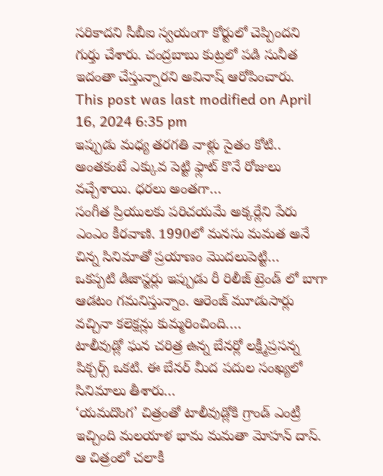సరికాదని సీబీఐ స్వయంగా కోర్టులో చెప్పిందని గుర్తు చేశారు. చంద్రబాబు కుట్రలో పడి సునీత ఇదంతా చేస్తున్నారని అవినాష్ ఆరోపించారు.
This post was last modified on April 16, 2024 6:35 pm
ఇప్పుడు మధ్య తరగతి వాళ్లు సైతం కోటి.. అంతకంటే ఎక్కువ పెట్టి ఫ్లాట్ కొనే రోజులు వచ్చేశాయి. ధరలు అంతగా…
సంగీత ప్రియులకు పరిచయమే అక్కర్లేని పేరు ఎంఎం కీరవాణి. 1990లో మనసు మమత అనే చిన్న సినిమాతో ప్రయాణం మొదలుపెట్టి…
ఒకప్పటి డిజాస్టర్లు ఇప్పుడు రీ రిలీజ్ ట్రెండ్ లో బాగా ఆడటం గమనిస్తున్నాం. ఆరెంజ్ మూడుసార్లు వచ్చినా కలెక్షన్లు కుమ్మరించింది.…
టాలీవుడ్లో ఘన చరిత్ర ఉన్న బేనర్లో లక్ష్మీప్రసన్న పిక్చర్స్ ఒకటి. ఈ బేనర్ మీద పదుల సంఖ్యలో సినిమాలు తీశారు…
‘యమదొంగ’ చిత్రంతో టాలీవుడ్లోకి గ్రాండ్ ఎంట్రీ ఇచ్చింది మలయాళ భామ మమతా మోహన్ దాస్. ఆ చిత్రంలో చలాకీ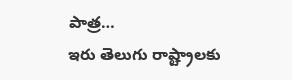పాత్ర…
ఇరు తెలుగు రాష్ట్రాలకు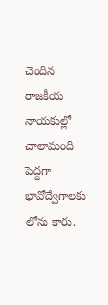చెందిన రాజకీయ నాయకుల్లో చాలామంది పెద్దగా భావోద్వేగాలకు లోను కారు.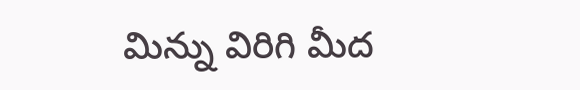మిన్ను విరిగి మీద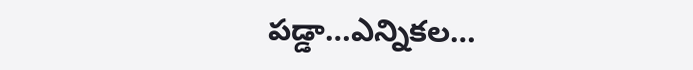పడ్డా…ఎన్నికల…